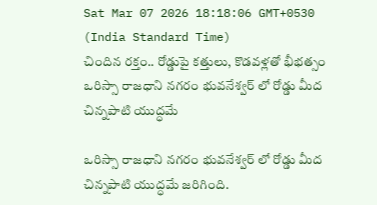Sat Mar 07 2026 18:18:06 GMT+0530 (India Standard Time)
చిందిన రక్తం.. రోడ్డుపై కత్తులు, కొడవళ్లతో భీభత్సం
ఒరిస్సా రాజధాని నగరం భువనేశ్వర్ లో రోడ్డు మీద చిన్నపాటి యుద్ధమే

ఒరిస్సా రాజధాని నగరం భువనేశ్వర్ లో రోడ్డు మీద చిన్నపాటి యుద్ధమే జరిగింది.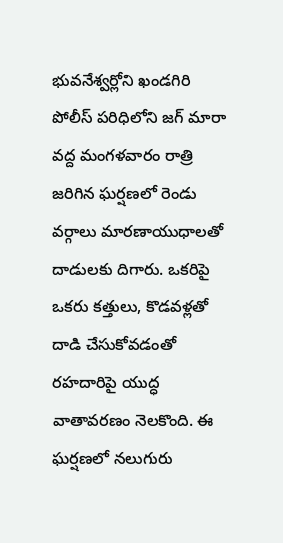భువనేశ్వర్లోని ఖండగిరి పోలీస్ పరిధిలోని జగ్ మారా వద్ద మంగళవారం రాత్రి జరిగిన ఘర్షణలో రెండు వర్గాలు మారణాయుధాలతో దాడులకు దిగారు. ఒకరిపై ఒకరు కత్తులు, కొడవళ్లతో దాడి చేసుకోవడంతో రహదారిపై యుద్ధ వాతావరణం నెలకొంది. ఈ ఘర్షణలో నలుగురు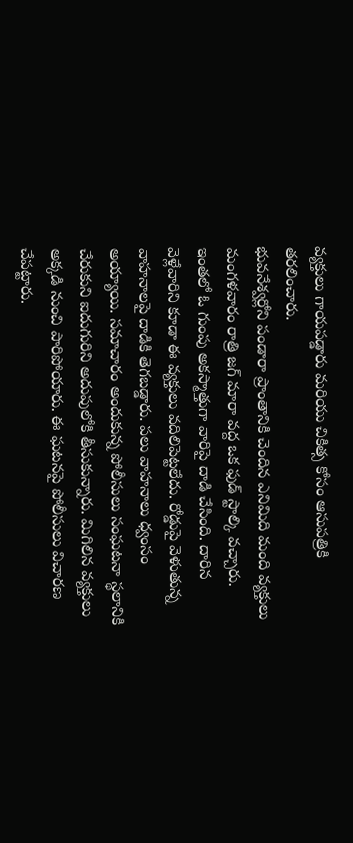వ్యక్తులు గాయపడ్డారు మరియు చికిత్స కోసం ఆసుపత్రికి తరలించారు.
భువనేశ్వర్లోని పండారా ప్రాంతానికి చెందిన ఎనిమిది మంది వ్యక్తులు మంగళవారం రాత్రి జగ్ మారా వద్ద ఒక ఫుడ్ స్టాల్కి వచ్చారు. ఇంతలో ఓ గుంపు అకస్మాత్తుగా వారిపై దాడి చేసింది. దారిన వెళ్లేవారిని కూడా ఈ వ్యక్తులు వదిలిపెట్టలేదు. రోడ్డుపై వెళుతున్న వాహనాలపై దాడికి తెగబడ్డారు. పలు వాహనాలు ధ్వంసం అయ్యాయి. సమాచారం అందుకున్న పోలీసులు సంఘటనా స్థలానికి చేరుకుని ఐదుగురిని అదుపులోకి తీసుకున్నారు. మిగిలిన వ్యక్తులు అక్కడి నుంచి పారిపోయారు. ఈ ఘటనపై పోలీసులు విచారణ చేపట్టారు.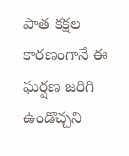పాత కక్షల కారణంగానే ఈ ఘర్షణ జరిగి ఉండొచ్చని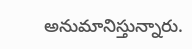అనుమానిస్తున్నారు.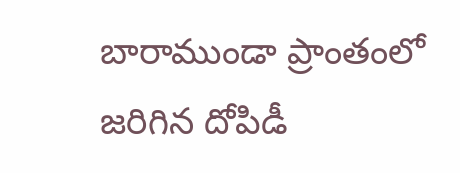బారాముండా ప్రాంతంలో జరిగిన దోపిడీ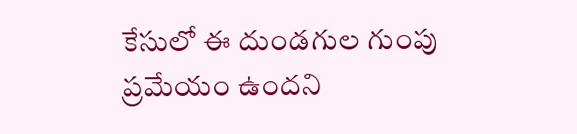కేసులో ఈ దుండగుల గుంపు ప్రమేయం ఉందని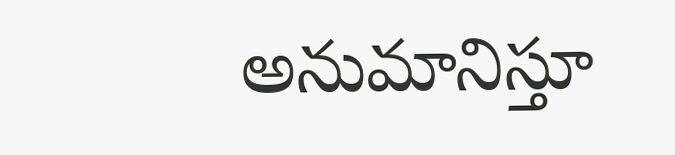అనుమానిస్తూ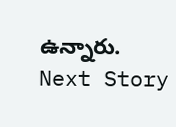ఉన్నారు.
Next Story